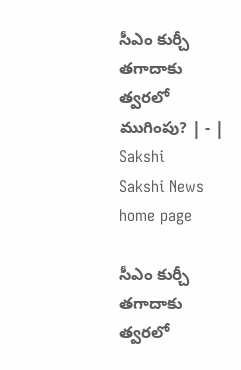సీఎం కుర్చీ తగాదాకు త్వరలో ముగింపు? | - | Sakshi
Sakshi News home page

సీఎం కుర్చీ తగాదాకు త్వరలో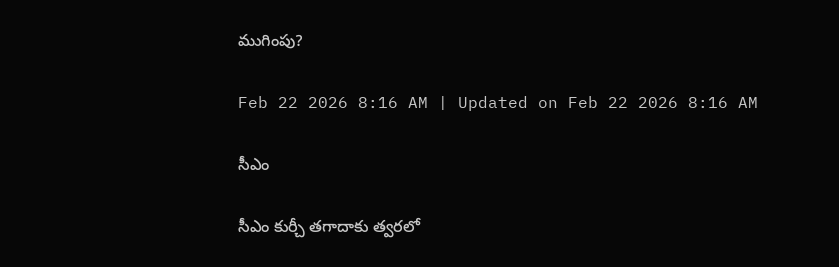ముగింపు?

Feb 22 2026 8:16 AM | Updated on Feb 22 2026 8:16 AM

సీఎం

సీఎం కుర్చీ తగాదాకు త్వరలో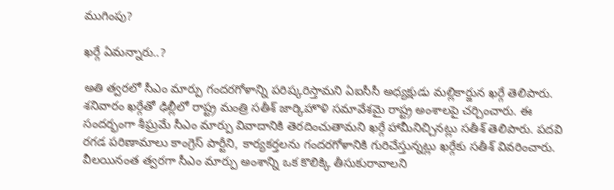ముగింపు?

ఖర్గే ఏమన్నారు..?

అతి త్వరలో సీఎం మార్పు గందరగోళాన్ని పరిష్కరిస్తామని ఏఐసీసీ అధ్యక్షుడు మల్లికార్జున ఖర్గే తెలిపారు. శనివారం ఖర్గేతో ఢిల్లీలో రాష్ట్ర మంత్రి సతీశ్‌ జార్కిహొళి సమావేశమై రాష్ట్ర అంశాలపై చర్చించారు. ఈ సందర్భంగా శీఘ్రమే సీఎం మార్పు వివాదానికి తెరదించుతామని ఖర్గే హామీనిచ్చినట్లు సతీశ్‌ తెలిపారు. పదవి రగడ పరిణామాలు కాంగ్రెస్‌ పార్టీని, కార్యకర్తలను గందరగోళానికి గురిచేస్తున్నట్లు ఖర్గేకు సతీశ్‌ వివరించారు. వీలయినంత త్వరగా సీఎం మార్పు అంశాన్ని ఒక కొలిక్కి తీసుకురావాలని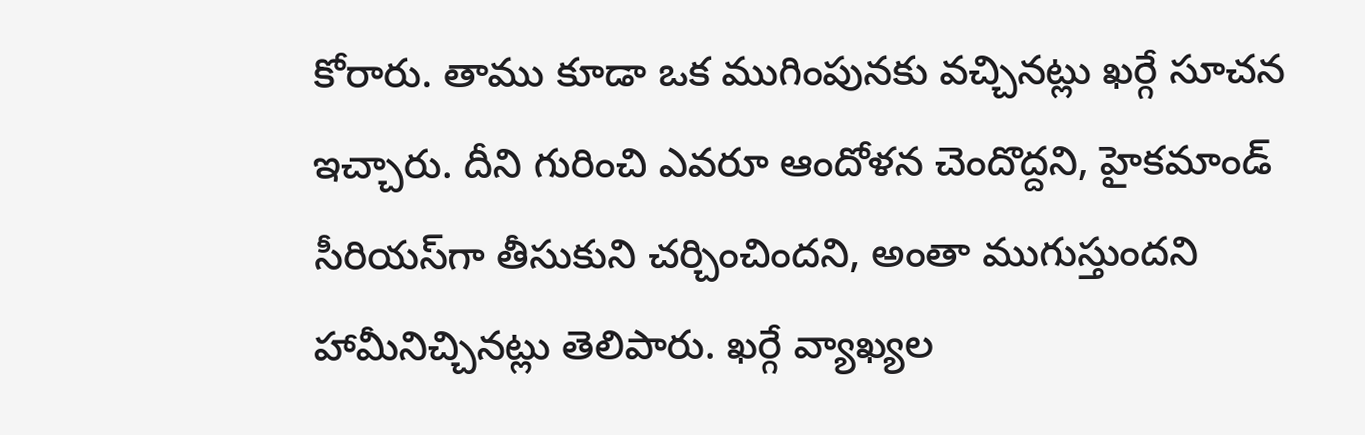కోరారు. తాము కూడా ఒక ముగింపునకు వచ్చినట్లు ఖర్గే సూచన ఇచ్చారు. దీని గురించి ఎవరూ ఆందోళన చెందొద్దని, హైకమాండ్‌ సీరియస్‌గా తీసుకుని చర్చించిందని, అంతా ముగుస్తుందని హామీనిచ్చినట్లు తెలిపారు. ఖర్గే వ్యాఖ్యల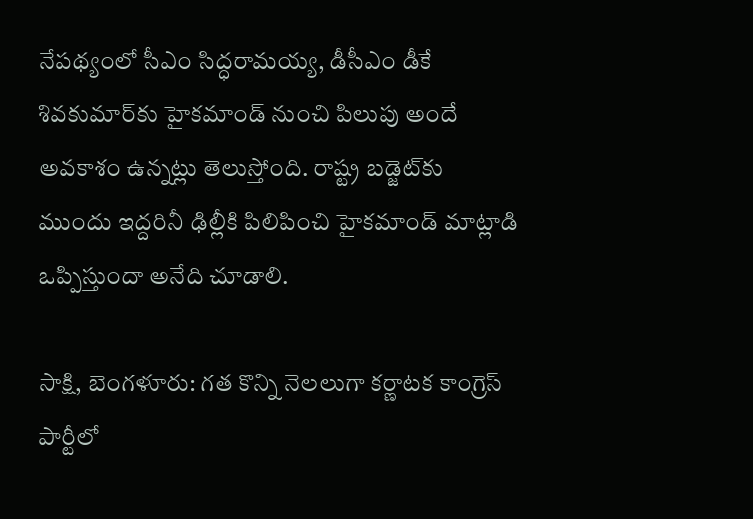నేపథ్యంలో సీఎం సిద్ధరామయ్య, డీసీఎం డీకే శివకుమార్‌కు హైకమాండ్‌ నుంచి పిలుపు అందే అవకాశం ఉన్నట్లు తెలుస్తోంది. రాష్ట్ర బడ్జెట్‌కు ముందు ఇద్దరినీ ఢిల్లీకి పిలిపించి హైకమాండ్‌ మాట్లాడి ఒప్పిస్తుందా అనేది చూడాలి.

సాక్షి, బెంగళూరు: గత కొన్ని నెలలుగా కర్ణాటక కాంగ్రెస్‌ పార్టీలో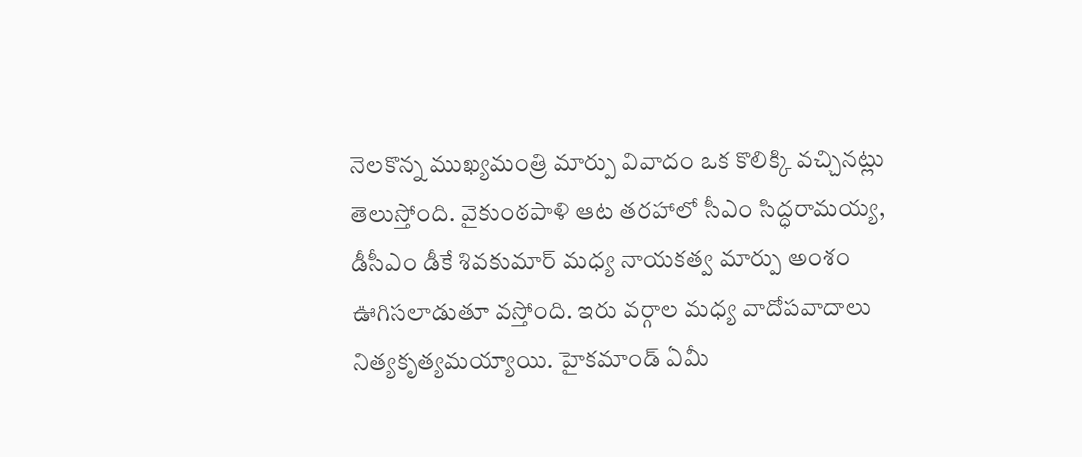నెలకొన్న ముఖ్యమంత్రి మార్పు వివాదం ఒక కొలిక్కి వచ్చినట్లు తెలుస్తోంది. వైకుంఠపాళి ఆట తరహాలో సీఎం సిద్ధరామయ్య, డీసీఎం డీకే శివకుమార్‌ మధ్య నాయకత్వ మార్పు అంశం ఊగిసలాడుతూ వస్తోంది. ఇరు వర్గాల మధ్య వాదోపవాదాలు నిత్యకృత్యమయ్యాయి. హైకమాండ్‌ ఏమీ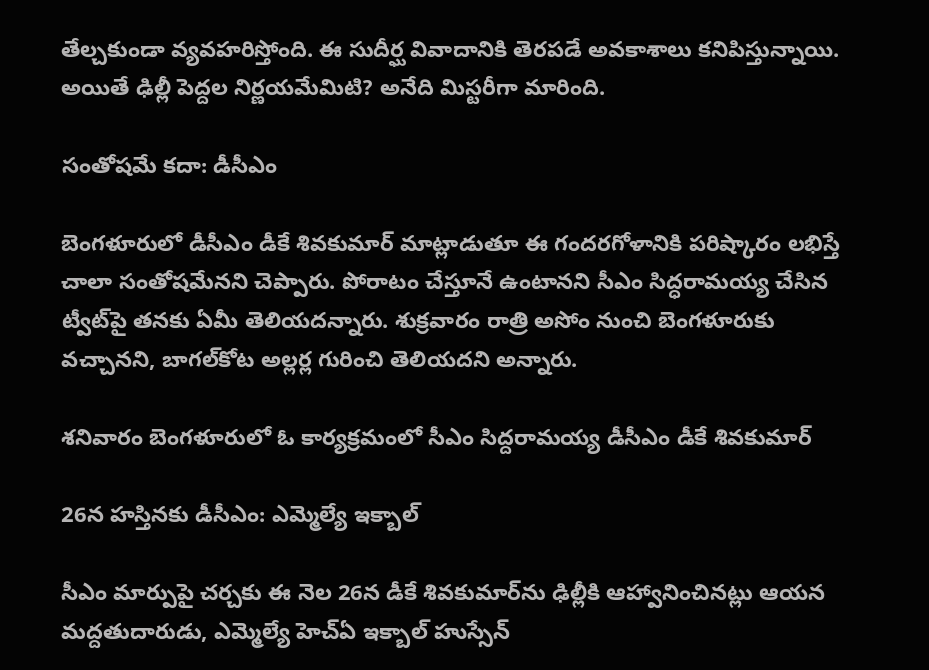తేల్చకుండా వ్యవహరిస్తోంది. ఈ సుదీర్ఘ వివాదానికి తెరపడే అవకాశాలు కనిపిస్తున్నాయి. అయితే ఢిల్లీ పెద్దల నిర్ణయమేమిటి? అనేది మిస్టరీగా మారింది.

సంతోషమే కదా: డీసీఎం

బెంగళూరులో డీసీఎం డీకే శివకుమార్‌ మాట్లాడుతూ ఈ గందరగోళానికి పరిష్కారం లభిస్తే చాలా సంతోషమేనని చెప్పారు. పోరాటం చేస్తూనే ఉంటానని సీఎం సిద్ధరామయ్య చేసిన ట్వీట్‌పై తనకు ఏమీ తెలియదన్నారు. శుక్రవారం రాత్రి అసోం నుంచి బెంగళూరుకు వచ్చానని, బాగల్‌కోట అల్లర్ల గురించి తెలియదని అన్నారు.

శనివారం బెంగళూరులో ఓ కార్యక్రమంలో సీఎం సిద్దరామయ్య డీసీఎం డీకే శివకుమార్‌

26న హస్తినకు డీసీఎం: ఎమ్మెల్యే ఇక్బాల్‌

సీఎం మార్పుపై చర్చకు ఈ నెల 26న డీకే శివకుమార్‌ను ఢిల్లీకి ఆహ్వానించినట్లు ఆయన మద్దతుదారుడు, ఎమ్మెల్యే హెచ్‌ఏ ఇక్బాల్‌ హుస్సేన్‌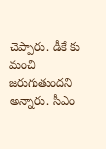చెప్పారు. డీకే కు మంచి జరుగుతుందని అన్నారు. సీఎం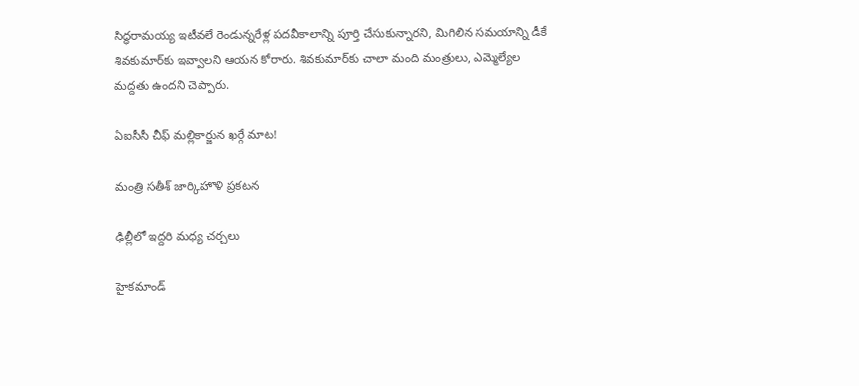సిద్ధరామయ్య ఇటీవలే రెండున్నరేళ్ల పదవీకాలాన్ని పూర్తి చేసుకున్నారని, మిగిలిన సమయాన్ని డీకే శివకుమార్‌కు ఇవ్వాలని ఆయన కోరారు. శివకుమార్‌కు చాలా మంది మంత్రులు, ఎమ్మెల్యేల మద్దతు ఉందని చెప్పారు.

ఏఐసీసీ చీఫ్‌ మల్లికార్జున ఖర్గే మాట!

మంత్రి సతీశ్‌ జార్కిహొళి ప్రకటన

ఢిల్లీలో ఇద్దరి మధ్య చర్చలు

హైకమాండ్‌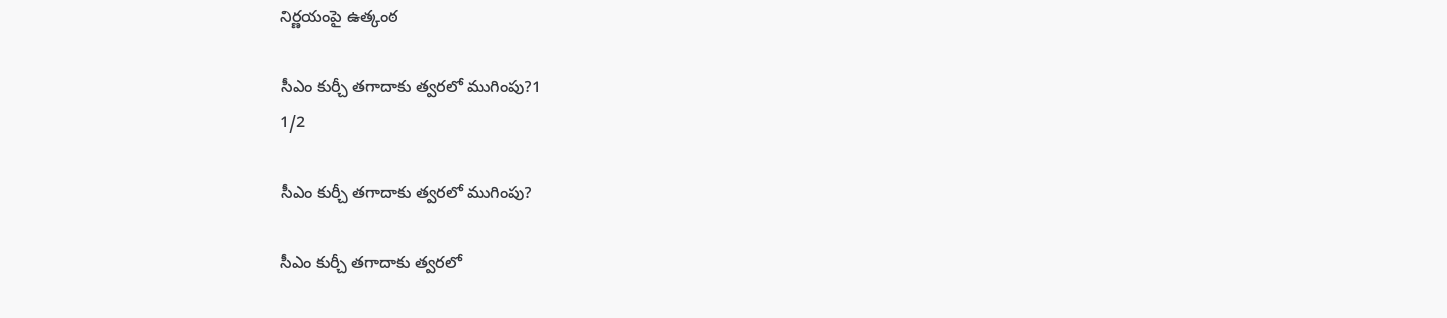నిర్ణయంపై ఉత్కంఠ

సీఎం కుర్చీ తగాదాకు త్వరలో ముగింపు?1
1/2

సీఎం కుర్చీ తగాదాకు త్వరలో ముగింపు?

సీఎం కుర్చీ తగాదాకు త్వరలో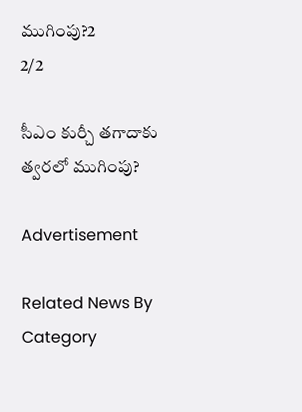ముగింపు?2
2/2

సీఎం కుర్చీ తగాదాకు త్వరలో ముగింపు?

Advertisement

Related News By Category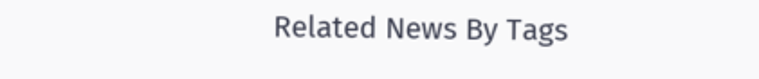Related News By Tags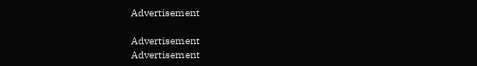Advertisement

Advertisement
Advertisement